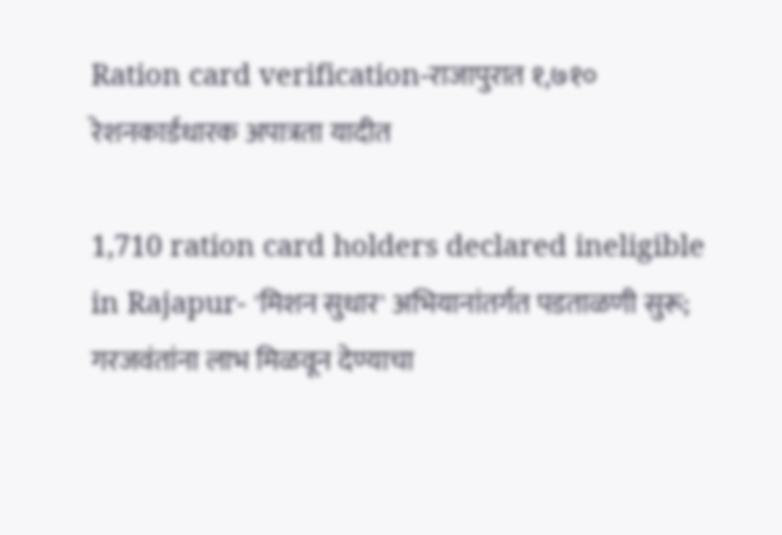Ration card verification-राजापुरात १,७१० रेशनकार्डधारक अपात्रता यादीत

1,710 ration card holders declared ineligible in Rajapur- 'मिशन सुधार' अभियानांतर्गत पडताळणी सुरू; गरजवंतांना लाभ मिळवून देण्याचा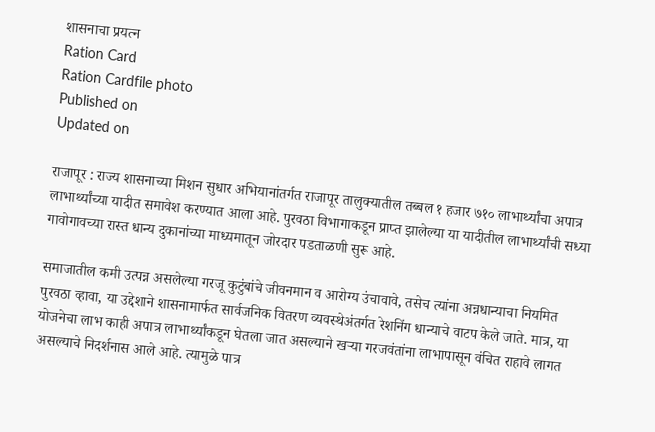शासनाचा प्रयत्न
Ration Card
Ration Cardfile photo
Published on
Updated on

राजापूर : राज्य शासनाच्या मिशन सुधार अभियानांतर्गत राजापूर तालुक्यातील तब्बल १ हजार ७१० लाभार्थ्यांचा अपात्र लाभार्थ्यांच्या यादीत समावेश करण्यात आला आहे. पुरवठा विभागाकडून प्राप्त झालेल्या या यादीतील लाभार्थ्यांची सध्या गावोगावच्या रास्त धान्य दुकानांच्या माध्यमातून जोरदार पडताळणी सुरू आहे.

समाजातील कमी उत्पन्न असलेल्या गरजू कुटुंबांचे जीवनमान व आरोग्य उंचावावे, तसेच त्यांना अन्नधान्याचा नियमित पुरवठा व्हावा, या उद्देशाने शासनामार्फत सार्वजनिक वितरण व्यवस्थेअंतर्गत रेशनिंग धान्याचे वाटप केले जाते. मात्र, या योजनेचा लाभ काही अपात्र लाभार्थ्यांकडून घेतला जात असल्याने खऱ्या गरजवंतांना लाभापासून वंचित राहावे लागत असल्याचे निदर्शनास आले आहे. त्यामुळे पात्र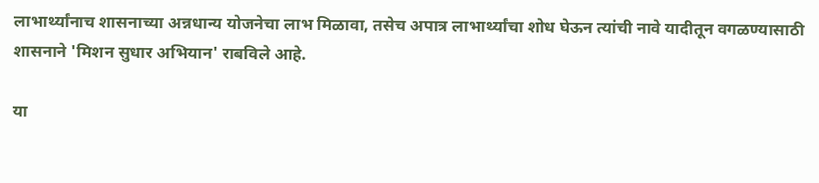लाभार्थ्यांनाच शासनाच्या अन्नधान्य योजनेचा लाभ मिळावा, तसेच अपात्र लाभार्थ्यांचा शोध घेऊन त्यांची नावे यादीतून वगळण्यासाठी शासनाने 'मिशन सुधार अभियान' राबविले आहे.

या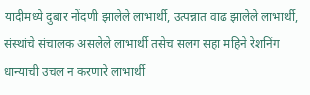यादीमध्ये दुबार नोंदणी झालेले लाभार्थी, उत्पन्नात वाढ झालेले लाभार्थी, संस्थांचे संचालक असलेले लाभार्थी तसेच सलग सहा महिने रेशनिंग धान्याची उचल न करणारे लाभार्थी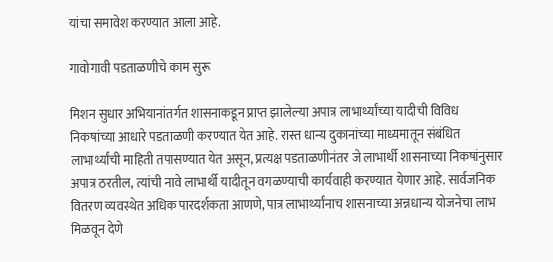यांचा समावेश करण्यात आला आहे.

गावोगावी पडताळणीचे काम सुरू

मिशन सुधार अभियानांतर्गत शासनाकडून प्राप्त झालेल्या अपात्र लाभार्थ्यांच्या यादीची विविध निकषांच्या आधारे पडताळणी करण्यात येत आहे. रास्त धान्य दुकानांच्या माध्यमातून संबंधित लाभार्थ्यांची माहिती तपासण्यात येत असून, प्रत्यक्ष पडताळणीनंतर जे लाभार्थी शासनाच्या निकषांनुसार अपात्र ठरतील, त्यांची नावे लाभार्थी यादीतून वगळण्याची कार्यवाही करण्यात येणार आहे. सार्वजनिक वितरण व्यवस्थेत अधिक पारदर्शकता आणणे, पात्र लाभार्थ्यांनाच शासनाच्या अन्नधान्य योजनेचा लाभ मिळवून देणे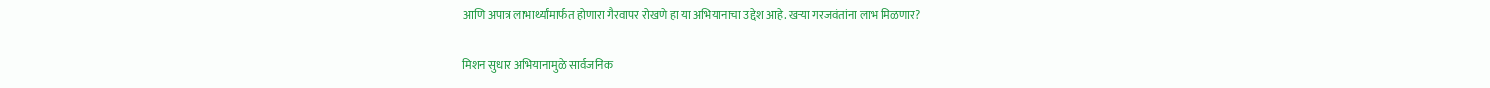आणि अपात्र लाभार्थ्यांमार्फत होणारा गैरवापर रोखणे हा या अभियानाचा उद्देश आहे. खऱ्या गरजवंतांना लाभ मिळणार?

मिशन सुधार अभियानामुळे सार्वजनिक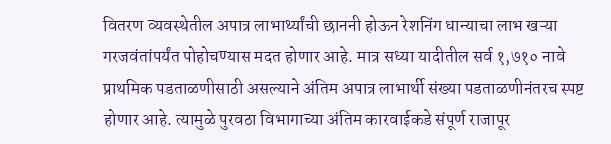वितरण व्यवस्थेतील अपात्र लाभार्थ्यांची छाननी होऊन रेशनिंग धान्याचा लाभ खऱ्या गरजवंतांपर्यंत पोहोचण्यास मदत होणार आहे. मात्र सध्या यादीतील सर्व १,७१० नावे प्राथमिक पडताळणीसाठी असल्याने अंतिम अपात्र लाभार्थी संख्या पडताळणीनंतरच स्पष्ट होणार आहे. त्यामुळे पुरवठा विभागाच्या अंतिम कारवाईकडे संपूर्ण राजापूर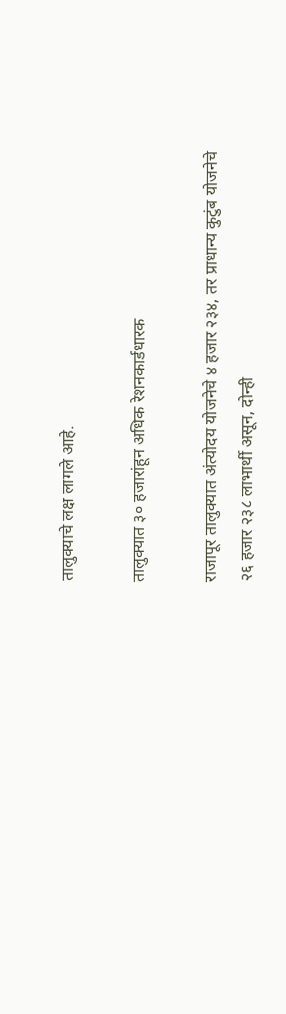तालुक्याचे लक्ष लागले आहे.

तालुक्यात ३० हजारांहून अधिक रेशनकार्डधारक

राजापूर तालुक्यात अंत्योदय योजनेचे ४ हजार २३४, तर प्राधान्य कुटुंब योजनेचे २६ हजार २३८ लाभार्थी असून, दोन्ही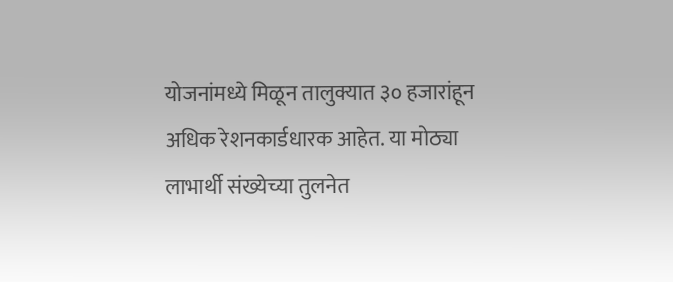योजनांमध्ये मिळून तालुक्यात ३० हजारांहून अधिक रेशनकार्डधारक आहेत. या मोठ्या लाभार्थी संख्येच्या तुलनेत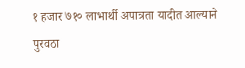१ हजार ७१० लाभार्थी अपात्रता यादीत आल्याने पुरवठा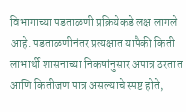विभागाच्या पडताळणी प्रक्रियेकडे लक्ष लागले आहे. पडताळणीनंतर प्रत्यक्षात यापैकी किती लाभार्थी शासनाच्या निकषांनुसार अपात्र ठरतात आणि कितीजण पात्र असल्याचे स्पष्ट होते,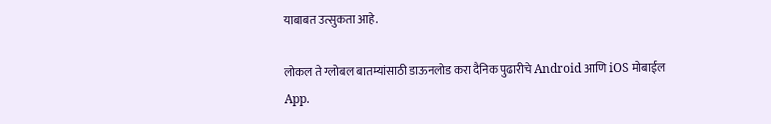याबाबत उत्सुकता आहे.

लोकल ते ग्लोबल बातम्यांसाठी डाऊनलोड करा दैनिक पुढारीचे Android आणि iOS मोबाईल App.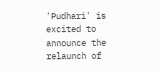'Pudhari' is excited to announce the relaunch of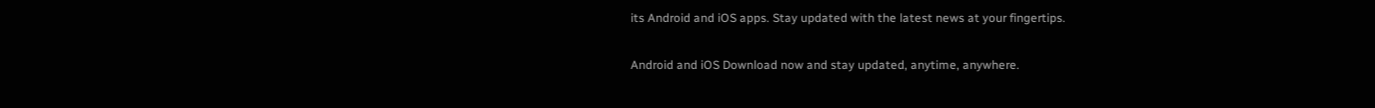its Android and iOS apps. Stay updated with the latest news at your fingertips.

Android and iOS Download now and stay updated, anytime, anywhere.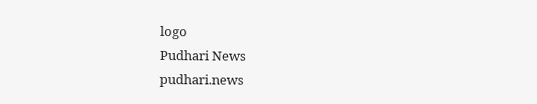logo
Pudhari News
pudhari.news